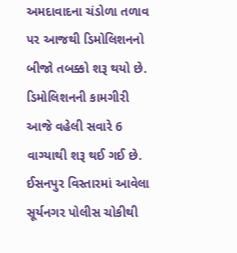અમદાવાદના ચંડોળા તળાવ પર આજથી ડિમોલિશનનો બીજો તબક્કો શરૂ થયો છે. ડિમોલિશનની કામગીરી આજે વહેલી સવારે 6 વાગ્યાથી શરૂ થઈ ગઈ છે. ઈસનપુર વિસ્તારમાં આવેલા સૂર્યનગર પોલીસ ચોકીથી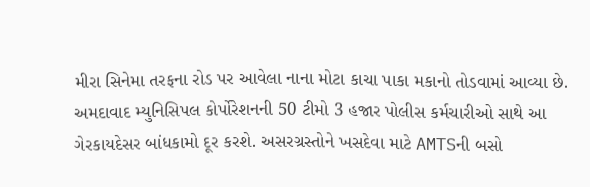મીરા સિનેમા તરફના રોડ પર આવેલા નાના મોટા કાચા પાકા મકાનો તોડવામાં આવ્યા છે.
અમદાવાદ મ્યુનિસિપલ કોર્પોરેશનની 50 ટીમો 3 હજાર પોલીસ કર્મચારીઓ સાથે આ ગેરકાયદેસર બાંધકામો દૂર કરશે. અસરગ્રસ્તોને ખસદેવા માટે AMTSની બસો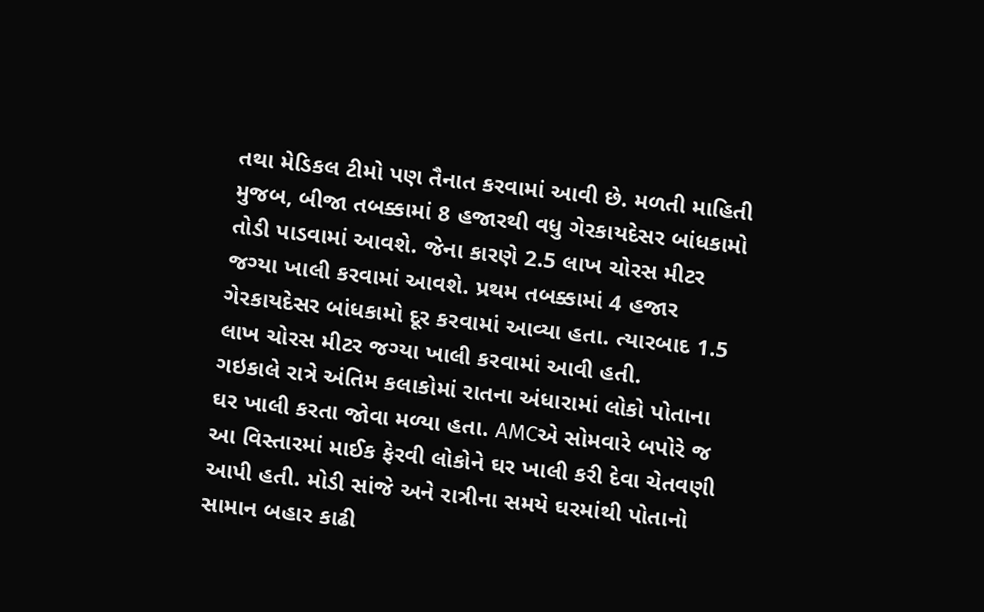તથા મેડિકલ ટીમો પણ તૈનાત કરવામાં આવી છે. મળતી માહિતી મુજબ, બીજા તબક્કામાં 8 હજારથી વધુ ગેરકાયદેસર બાંધકામો તોડી પાડવામાં આવશે. જેના કારણે 2.5 લાખ ચોરસ મીટર જગ્યા ખાલી કરવામાં આવશે. પ્રથમ તબક્કામાં 4 હજાર ગેરકાયદેસર બાંધકામો દૂર કરવામાં આવ્યા હતા. ત્યારબાદ 1.5 લાખ ચોરસ મીટર જગ્યા ખાલી કરવામાં આવી હતી.
ગઇકાલે રાત્રે અંતિમ કલાકોમાં રાતના અંધારામાં લોકો પોતાના ઘર ખાલી કરતા જોવા મળ્યા હતા. AMCએ સોમવારે બપોરે જ આ વિસ્તારમાં માઈક ફેરવી લોકોને ઘર ખાલી કરી દેવા ચેતવણી આપી હતી. મોડી સાંજે અને રાત્રીના સમયે ઘરમાંથી પોતાનો સામાન બહાર કાઢી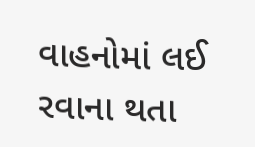વાહનોમાં લઈ રવાના થતા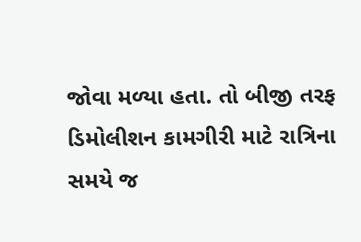જોવા મળ્યા હતા. તો બીજી તરફ ડિમોલીશન કામગીરી માટે રાત્રિના સમયે જ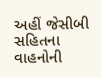અહીં જેસીબી સહિતના વાહનોની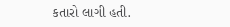કતારો લાગી હતી.